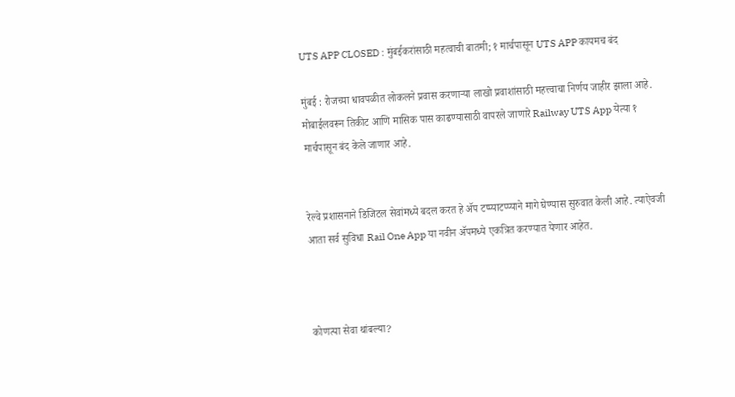UTS APP CLOSED : मुंबईकरांसाठी महत्वाची बातमी; १ मार्चपासून UTS APP कायमच बंद

मुंबई : रोजच्या धावपळीत लोकलने प्रवास करणाऱ्या लाखो प्रवाशांसाठी महत्त्वाचा निर्णय जाहीर झाला आहे. मोबाईलवरून तिकीट आणि मासिक पास काढण्यासाठी वापरले जाणारे Railway UTS App येत्या १ मार्चपासून बंद केले जाणार आहे.


रेल्वे प्रशासनाने डिजिटल सेवांमध्ये बदल करत हे अ‍ॅप टप्प्याटप्प्याने मागे घेण्यास सुरुवात केली आहे. त्याऐवजी आता सर्व सुविधा Rail One App या नवीन अ‍ॅपमध्ये एकत्रित करण्यात येणार आहेत.



कोणत्या सेवा थांबल्या?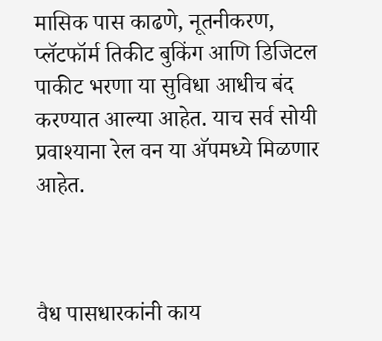मासिक पास काढणे, नूतनीकरण, प्लॅटफॉर्म तिकीट बुकिंग आणि डिजिटल पाकीट भरणा या सुविधा आधीच बंद करण्यात आल्या आहेत. याच सर्व सोयी प्रवाश्याना रेल वन या अ‍ॅपमध्ये मिळणार आहेत.



वैध पासधारकांनी काय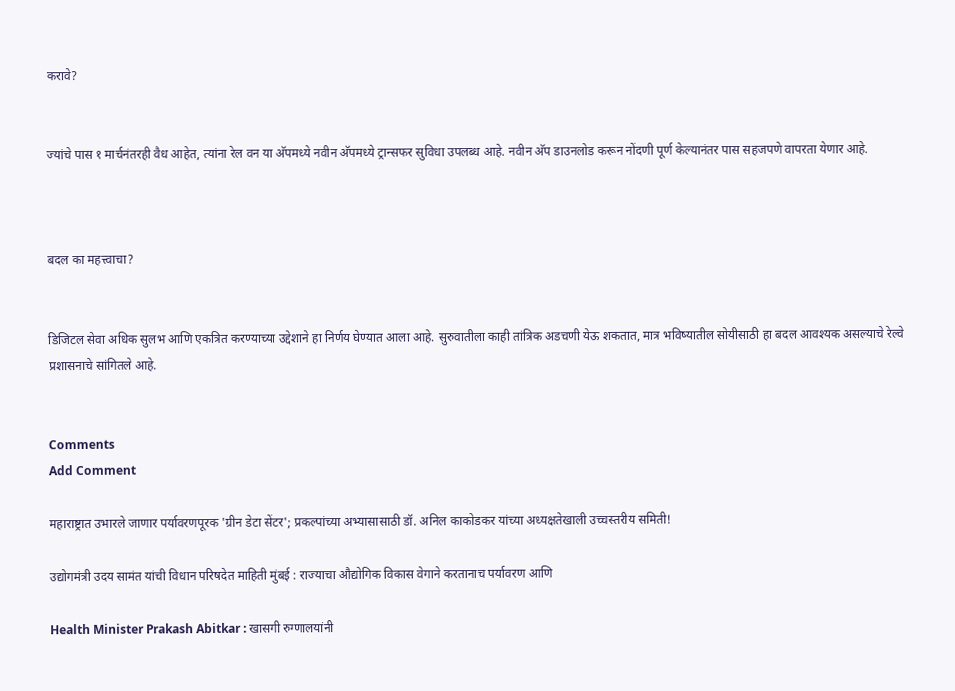करावे?


ज्यांचे पास १ मार्चनंतरही वैध आहेत, त्यांना रेल वन या अ‍ॅपमध्ये नवीन अ‍ॅपमध्ये ट्रान्सफर सुविधा उपलब्ध आहे. नवीन अ‍ॅप डाउनलोड करून नोंदणी पूर्ण केल्यानंतर पास सहजपणे वापरता येणार आहे.



बदल का महत्त्वाचा?


डिजिटल सेवा अधिक सुलभ आणि एकत्रित करण्याच्या उद्देशाने हा निर्णय घेण्यात आला आहे. सुरुवातीला काही तांत्रिक अडचणी येऊ शकतात, मात्र भविष्यातील सोयीसाठी हा बदल आवश्यक असल्याचे रेल्वे प्रशासनाचे सांगितले आहे.


Comments
Add Comment

महाराष्ट्रात उभारले जाणार पर्यावरणपूरक 'ग्रीन डेटा सेंटर'; प्रकल्पांच्या अभ्यासासाठी डॉ. अनिल काकोडकर यांच्या अध्यक्षतेखाली उच्चस्तरीय समिती!

उद्योगमंत्री उदय सामंत यांची विधान परिषदेत माहिती मुंबई : राज्याचा औद्योगिक विकास वेगाने करतानाच पर्यावरण आणि

Health Minister Prakash Abitkar : खासगी रुग्णालयांनी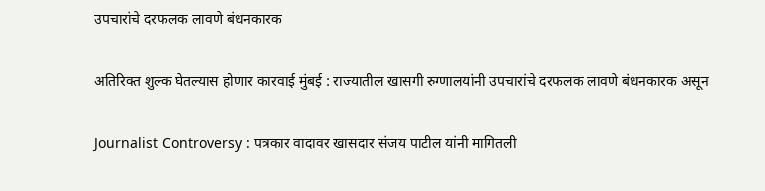उपचारांचे दरफलक लावणे बंधनकारक

अतिरिक्त शुल्क घेतल्यास होणार कारवाई मुंबई : राज्यातील खासगी रुग्णालयांनी उपचारांचे दरफलक लावणे बंधनकारक असून

Journalist Controversy : पत्रकार वादावर खासदार संजय पाटील यांनी मागितली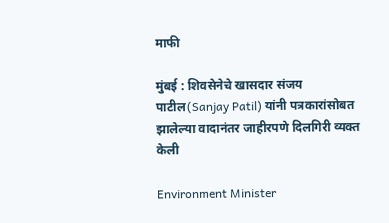माफी

मुंबई : शिवसेनेचे खासदार संजय पाटील(Sanjay Patil) यांनी पत्रकारांसोबत झालेल्या वादानंतर जाहीरपणे दिलगिरी व्यक्त केली

Environment Minister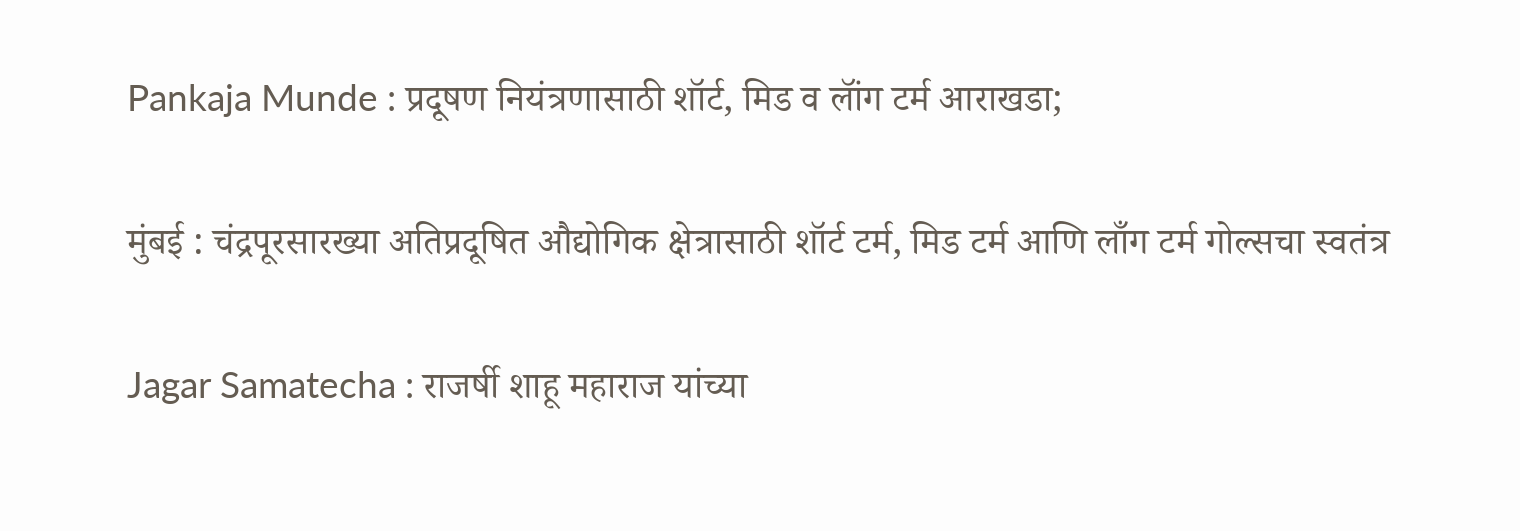Pankaja Munde : प्रदूषण नियंत्रणासाठी शॉर्ट, मिड व लॉंग टर्म आराखडा;

मुंबई : चंद्रपूरसारख्या अतिप्रदूषित औद्योगिक क्षेत्रासाठी शॉर्ट टर्म, मिड टर्म आणि लाँग टर्म गोल्सचा स्वतंत्र

Jagar Samatecha : राजर्षी शाहू महाराज यांच्या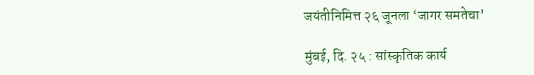जयंतीनिमित्त २६ जूनला ‘जागर समतेचा’

मुंबई, दि. २५ : सांस्कृतिक कार्य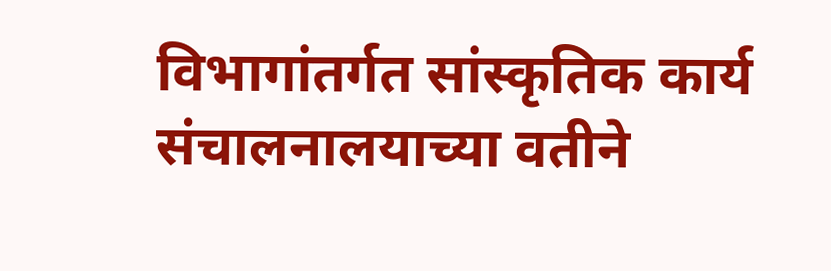विभागांतर्गत सांस्कृतिक कार्य संचालनालयाच्या वतीने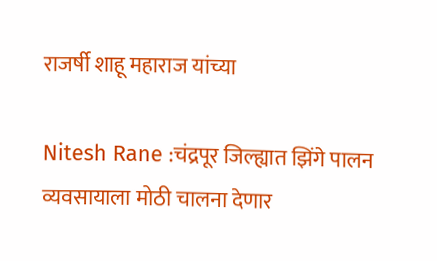राजर्षी शाहू महाराज यांच्या

Nitesh Rane :चंद्रपूर जिल्ह्यात झिंगे पालन व्यवसायाला मोठी चालना देणार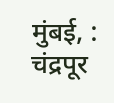मुंबई, : चंद्रपूर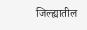जिल्ह्यातील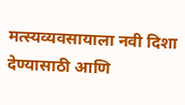मत्स्यव्यवसायाला नवी दिशा देण्यासाठी आणि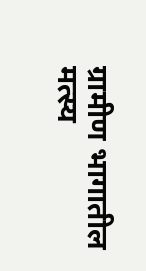ग्रामीण भागातील मत्स्य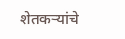शेतकऱ्यांचे